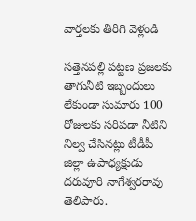వార్తలకు తిరిగి వెళ్లండి

సత్తెనపల్లి పట్టణ ప్రజలకు తాగునీటి ఇబ్బందులు లేకుండా సుమారు 100 రోజులకు సరిపడా నీటిని నిల్వ చేసినట్లు టీడీపీ జిల్లా ఉపాధ్యక్షుడు దరువూరి నాగేశ్వరరావు తెలిపారు.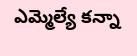ఎమ్మెల్యే కన్నా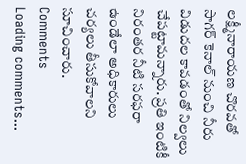లక్ష్మీనారాయణ చొరవతో సాగర్ కెనాల్ నుంచి నీరు విడుదల కావడంతో నిల్వలు చేపట్టామన్నారు. ప్రతి ఇంటికీ నిరంతర నీటి సరఫరా ఉండేలా అధికారులు చర్యలు తీసుకోవాలని సూచించారు.
Comments
Loading comments...